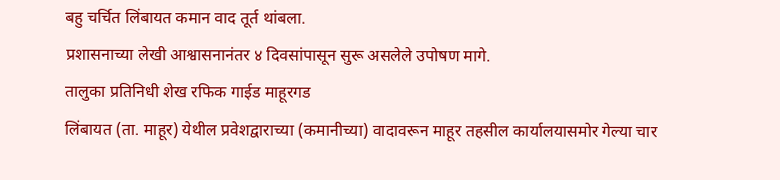बहु चर्चित लिंबायत कमान वाद तूर्त थांबला.
प्रशासनाच्या लेखी आश्वासनानंतर ४ दिवसांपासून सुरू असलेले उपोषण मागे.
तालुका प्रतिनिधी शेख रफिक गाईड माहूरगड
लिंबायत (ता. माहूर) येथील प्रवेशद्वाराच्या (कमानीच्या) वादावरून माहूर तहसील कार्यालयासमोर गेल्या चार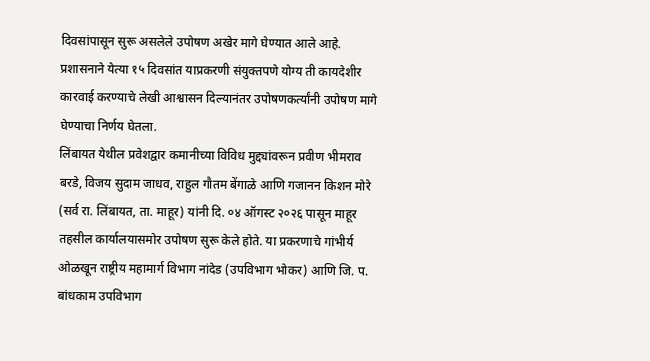दिवसांपासून सुरू असलेले उपोषण अखेर मागे घेण्यात आले आहे. प्रशासनाने येत्या १५ दिवसांत याप्रकरणी संयुक्तपणे योग्य ती कायदेशीर कारवाई करण्याचे लेखी आश्वासन दिल्यानंतर उपोषणकर्त्यांनी उपोषण मागे घेण्याचा निर्णय घेतला.
लिंबायत येथील प्रवेशद्वार कमानीच्या विविध मुद्द्यांवरून प्रवीण भीमराव बरडे, विजय सुदाम जाधव, राहुल गौतम बेंगाळे आणि गजानन किशन मोरे (सर्व रा. लिंबायत, ता. माहूर) यांनी दि. ०४ ऑगस्ट २०२६ पासून माहूर तहसील कार्यालयासमोर उपोषण सुरू केले होते. या प्रकरणाचे गांभीर्य ओळखून राष्ट्रीय महामार्ग विभाग नांदेड (उपविभाग भोकर) आणि जि. प. बांधकाम उपविभाग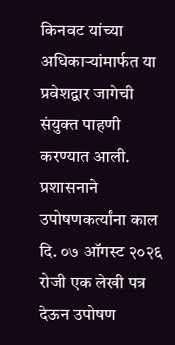किनवट यांच्या अधिकाऱ्यांमार्फत या प्रवेशद्वार जागेची संयुक्त पाहणी करण्यात आली.
प्रशासनाने उपोषणकर्त्यांना काल दि. ०७ ऑगस्ट २०२६ रोजी एक लेखी पत्र देऊन उपोषण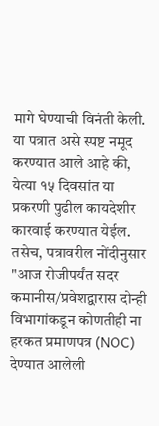मागे घेण्याची विनंती केली. या पत्रात असे स्पष्ट नमूद करण्यात आले आहे की, येत्या १५ दिवसांत या प्रकरणी पुढील कायदेशीर कारवाई करण्यात येईल. तसेच, पत्रावरील नोंदीनुसार "आज रोजीपर्यंत सदर कमानीस/प्रवेशद्वारास दोन्ही विभागांकडून कोणतीही ना हरकत प्रमाणपत्र (NOC) देण्यात आलेली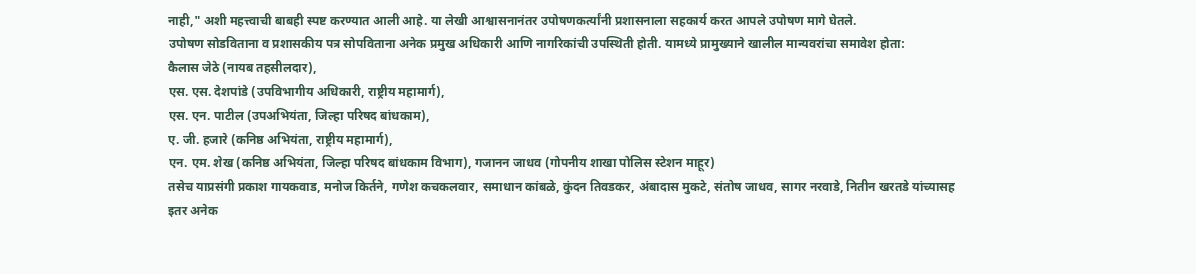नाही," अशी महत्त्वाची बाबही स्पष्ट करण्यात आली आहे. या लेखी आश्वासनानंतर उपोषणकर्त्यांनी प्रशासनाला सहकार्य करत आपले उपोषण मागे घेतले.
उपोषण सोडविताना व प्रशासकीय पत्र सोपविताना अनेक प्रमुख अधिकारी आणि नागरिकांची उपस्थिती होती. यामध्ये प्रामुख्याने खालील मान्यवरांचा समावेश होता:
कैलास जेठे (नायब तहसीलदार),
एस. एस. देशपांडे (उपविभागीय अधिकारी, राष्ट्रीय महामार्ग),
एस. एन. पाटील (उपअभियंता, जिल्हा परिषद बांधकाम),
ए. जी. हजारे (कनिष्ठ अभियंता, राष्ट्रीय महामार्ग),
एन. एम. शेख (कनिष्ठ अभियंता, जिल्हा परिषद बांधकाम विभाग), गजानन जाधव (गोपनीय शाखा पोलिस स्टेशन माहूर)
तसेच याप्रसंगी प्रकाश गायकवाड, मनोज किर्तने, गणेश कचकलवार, समाधान कांबळे, कुंदन तिवडकर, अंबादास मुकटे, संतोष जाधव, सागर नरवाडे, नितीन खरतडे यांच्यासह इतर अनेक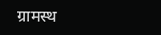ग्रामस्थ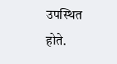उपस्थित होते.